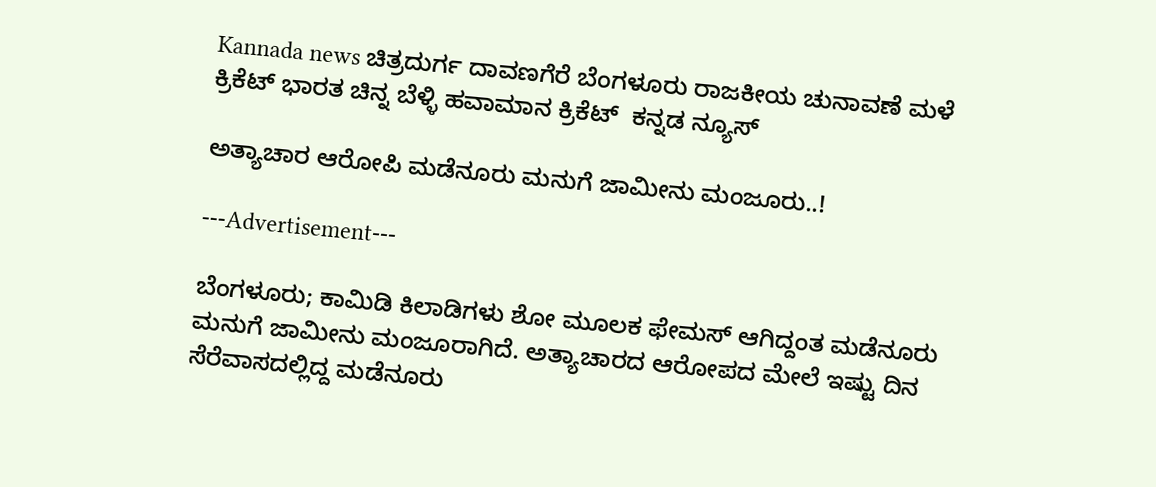Kannada news ಚಿತ್ರದುರ್ಗ ದಾವಣಗೆರೆ ಬೆಂಗಳೂರು ರಾಜಕೀಯ ಚುನಾವಣೆ ಮಳೆ ಕ್ರಿಕೆಟ್ ಭಾರತ ಚಿನ್ನ ಬೆಳ್ಳಿ ಹವಾಮಾನ ಕ್ರಿಕೆಟ್  ಕನ್ನಡ ನ್ಯೂಸ್

ಅತ್ಯಾಚಾರ ಆರೋಪಿ ಮಡೆನೂರು ಮನುಗೆ ಜಾಮೀನು ಮಂಜೂರು..!

---Advertisement---

ಬೆಂಗಳೂರು; ಕಾಮಿಡಿ ಕಿಲಾಡಿಗಳು ಶೋ ಮೂಲಕ ಫೇಮಸ್ ಆಗಿದ್ದಂತ ಮಡೆನೂರು ಮನುಗೆ ಜಾಮೀನು ಮಂಜೂರಾಗಿದೆ. ಅತ್ಯಾಚಾರದ ಆರೋಪದ ಮೇಲೆ ಇಷ್ಟು ದಿನ ಸೆರೆವಾಸದಲ್ಲಿದ್ದ ಮಡೆನೂರು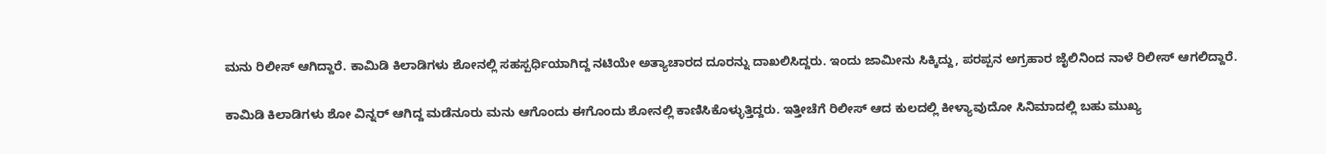ಮನು ರಿಲೀಸ್ ಆಗಿದ್ದಾರೆ. ಕಾಮಿಡಿ ಕಿಲಾಡಿಗಳು ಶೋನಲ್ಲಿ ಸಹಸ್ಪರ್ಧಿಯಾಗಿದ್ದ ನಟಿಯೇ ಅತ್ಯಾಚಾರದ ದೂರನ್ನು ದಾಖಲಿಸಿದ್ದರು. ಇಂದು ಜಾಮೀನು ಸಿಕ್ಕಿದ್ದು, ಪರಪ್ಪನ ಅಗ್ರಹಾರ ಜೈಲಿನಿಂದ ನಾಳೆ ರಿಲೀಸ್ ಆಗಲಿದ್ದಾರೆ.

ಕಾಮಿಡಿ ಕಿಲಾಡಿಗಳು ಶೋ ವಿನ್ನರ್ ಆಗಿದ್ದ ಮಡೆನೂರು ಮನು ಆಗೊಂದು ಈಗೊಂದು ಶೋನಲ್ಲಿ ಕಾಣಿಸಿಕೊಳ್ಳುತ್ತಿದ್ದರು. ಇತ್ತೀಚೆಗೆ ರಿಲೀಸ್ ಆದ ಕುಲದಲ್ಲಿ ಕೀಳ್ಯಾವುದೋ ಸಿನಿಮಾದಲ್ಲಿ ಬಹು ಮುಖ್ಯ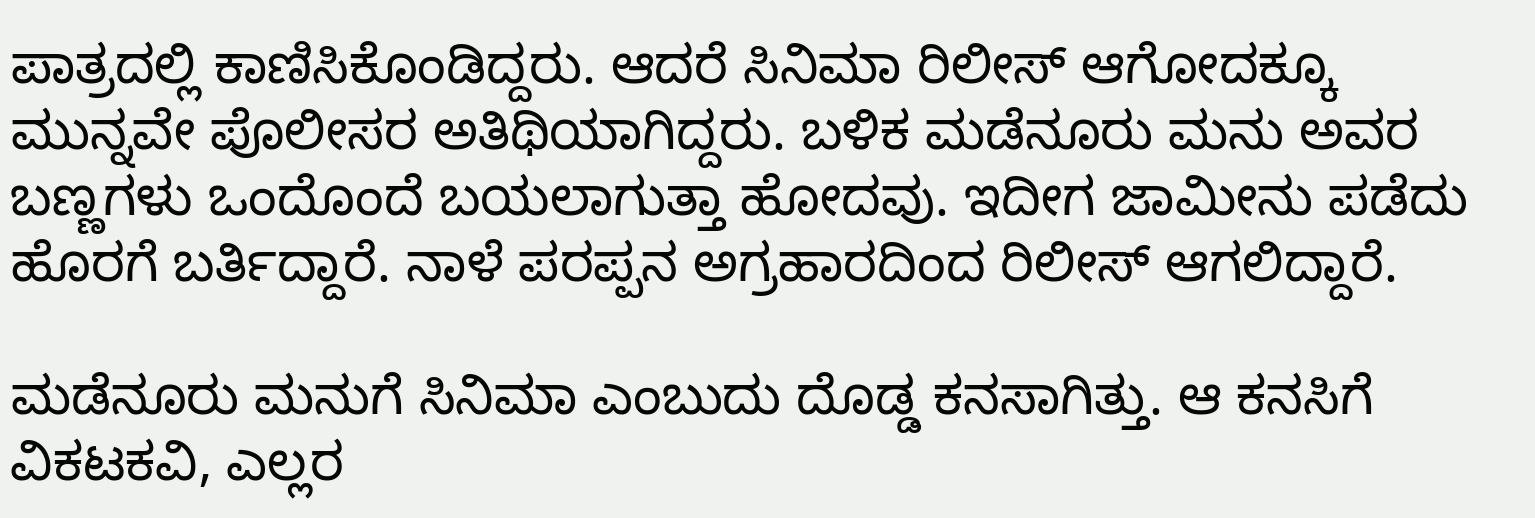ಪಾತ್ರದಲ್ಲಿ ಕಾಣಿಸಿಕೊಂಡಿದ್ದರು. ಆದರೆ ಸಿನಿಮಾ ರಿಲೀಸ್ ಆಗೋದಕ್ಕೂ ಮುನ್ನವೇ ಪೊಲೀಸರ ಅತಿಥಿಯಾಗಿದ್ದರು. ಬಳಿಕ ಮಡೆನೂರು ಮನು ಅವರ ಬಣ್ಣಗಳು ಒಂದೊಂದೆ ಬಯಲಾಗುತ್ತಾ ಹೋದವು. ಇದೀಗ ಜಾಮೀನು ಪಡೆದು ಹೊರಗೆ ಬರ್ತಿದ್ದಾರೆ. ನಾಳೆ ಪರಪ್ಪನ ಅಗ್ರಹಾರದಿಂದ ರಿಲೀಸ್ ಆಗಲಿದ್ದಾರೆ.

ಮಡೆನೂರು ಮನುಗೆ ಸಿನಿಮಾ ಎಂಬುದು ದೊಡ್ಡ ಕನಸಾಗಿತ್ತು. ಆ ಕನಸಿಗೆ ವಿಕಟಕವಿ, ಎಲ್ಲರ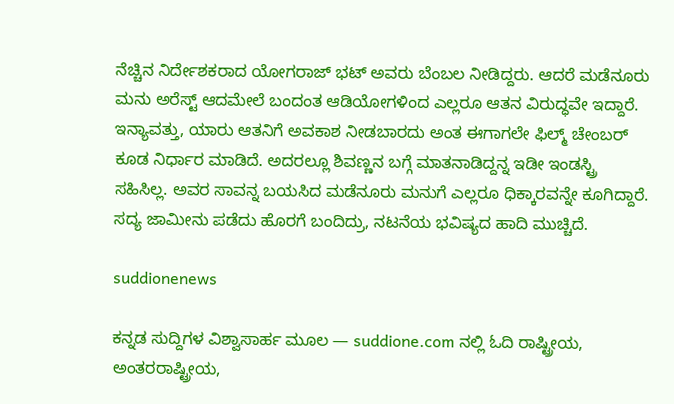ನೆಚ್ಚಿನ ನಿರ್ದೇಶಕರಾದ ಯೋಗರಾಜ್ ಭಟ್ ಅವರು ಬೆಂಬಲ ನೀಡಿದ್ದರು. ಆದರೆ ಮಡೆನೂರು ಮನು ಅರೆಸ್ಟ್ ಆದಮೇಲೆ ಬಂದಂತ ಆಡಿಯೋಗಳಿಂದ ಎಲ್ಲರೂ ಆತನ ವಿರುದ್ಧವೇ ಇದ್ದಾರೆ. ಇನ್ಯಾವತ್ತು, ಯಾರು ಆತನಿಗೆ ಅವಕಾಶ ನೀಡಬಾರದು ಅಂತ ಈಗಾಗಲೇ ಫಿಲ್ಮ್ ಚೇಂಬರ್ ಕೂಡ ನಿರ್ಧಾರ ಮಾಡಿದೆ. ಅದರಲ್ಲೂ ಶಿವಣ್ಣನ ಬಗ್ಗೆ ಮಾತನಾಡಿದ್ದನ್ನ ಇಡೀ ಇಂಡಸ್ಟ್ರಿ ಸಹಿಸಿಲ್ಲ. ಅವರ ಸಾವನ್ನ ಬಯಸಿದ ಮಡೆನೂರು ಮನುಗೆ ಎಲ್ಲರೂ ಧಿಕ್ಕಾರವನ್ನೇ ಕೂಗಿದ್ದಾರೆ. ಸದ್ಯ ಜಾಮೀನು ಪಡೆದು ಹೊರಗೆ ಬಂದಿದ್ರು, ನಟನೆಯ ಭವಿಷ್ಯದ ಹಾದಿ ಮುಚ್ಚಿದೆ.

suddionenews

ಕನ್ನಡ ಸುದ್ದಿಗಳ ವಿಶ್ವಾಸಾರ್ಹ ಮೂಲ — suddione.com ನಲ್ಲಿ ಓದಿ ರಾಷ್ಟ್ರೀಯ, ಅಂತರರಾಷ್ಟ್ರೀಯ,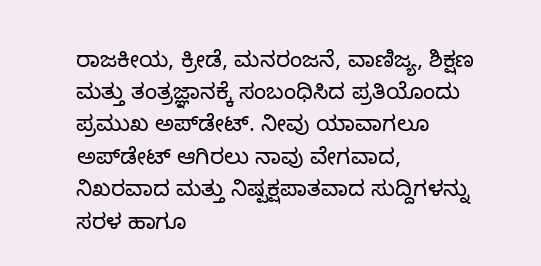ರಾಜಕೀಯ, ಕ್ರೀಡೆ, ಮನರಂಜನೆ, ವಾಣಿಜ್ಯ, ಶಿಕ್ಷಣ ಮತ್ತು ತಂತ್ರಜ್ಞಾನಕ್ಕೆ ಸಂಬಂಧಿಸಿದ ಪ್ರತಿಯೊಂದು ಪ್ರಮುಖ ಅಪ್‌ಡೇಟ್. ನೀವು ಯಾವಾಗಲೂ ಅಪ್‌ಡೇಟ್ ಆಗಿರಲು ನಾವು ವೇಗವಾದ, ನಿಖರವಾದ ಮತ್ತು ನಿಷ್ಪಕ್ಷಪಾತವಾದ ಸುದ್ದಿಗಳನ್ನು ಸರಳ ಹಾಗೂ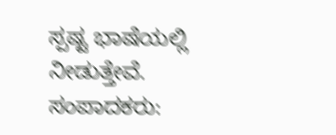ಸ್ಪಷ್ಟ ಭಾಷೆಯಲ್ಲಿ ನೀಡುತ್ತೇವೆ. ಸಂಪಾದಕರು: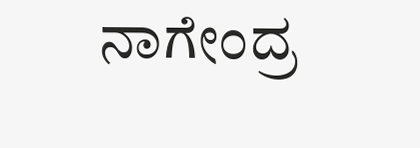ನಾಗೇಂದ್ರ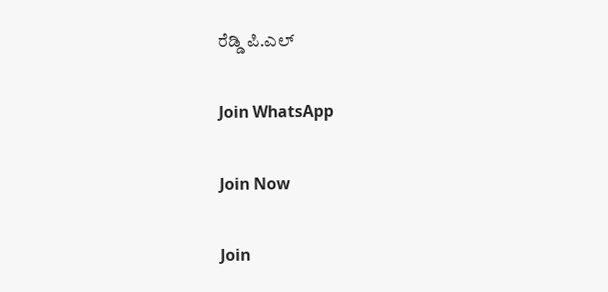ರೆಡ್ಡಿ ಪಿ.ಎಲ್

Join WhatsApp

Join Now

Join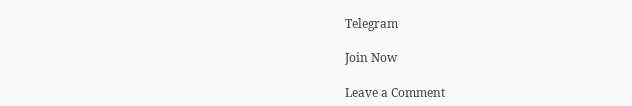Telegram

Join Now

Leave a Comment